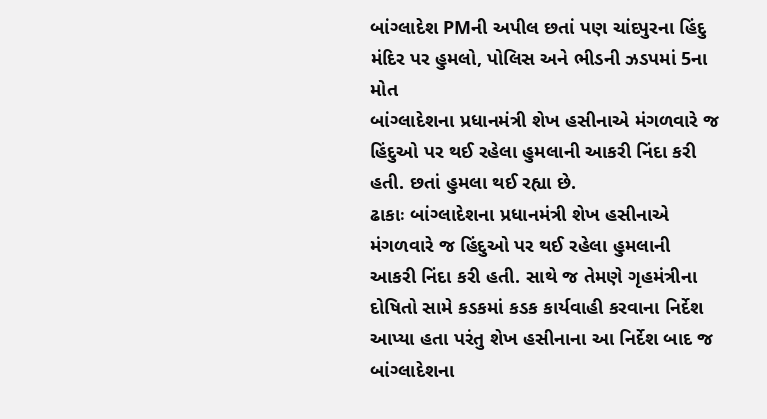બાંગ્લાદેશ PMની અપીલ છતાં પણ ચાંદપુરના હિંદુ મંદિર પર હુમલો, પોલિસ અને ભીડની ઝડપમાં 5ના મોત
બાંગ્લાદેશના પ્રધાનમંત્રી શેખ હસીનાએ મંગળવારે જ હિંદુઓ પર થઈ રહેલા હુમલાની આકરી નિંદા કરી હતી. છતાં હુમલા થઈ રહ્યા છે.
ઢાકાઃ બાંગ્લાદેશના પ્રધાનમંત્રી શેખ હસીનાએ મંગળવારે જ હિંદુઓ પર થઈ રહેલા હુમલાની આકરી નિંદા કરી હતી. સાથે જ તેમણે ગૃહમંત્રીના દોષિતો સામે કડકમાં કડક કાર્યવાહી કરવાના નિર્દેશ આપ્યા હતા પરંતુ શેખ હસીનાના આ નિર્દેશ બાદ જ બાંગ્લાદેશના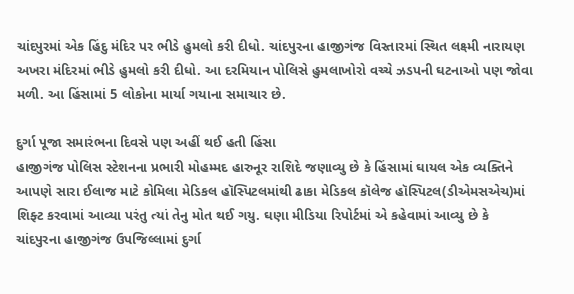ચાંદપુરમાં એક હિંદુ મંદિર પર ભીડે હુમલો કરી દીધો. ચાંદપુરના હાજીગંજ વિસ્તારમાં સ્થિત લક્ષ્મી નારાયણ અખરા મંદિરમાં ભીડે હુમલો કરી દીધો. આ દરમિયાન પોલિસે હુમલાખોરો વચ્ચે ઝડપની ઘટનાઓ પણ જોવા મળી. આ હિંસામાં 5 લોકોના માર્યા ગયાના સમાચાર છે.

દુર્ગા પૂજા સમારંભના દિવસે પણ અહીં થઈ હતી હિંસા
હાજીગંજ પોલિસ સ્ટેશનના પ્રભારી મોહમ્મદ હારુનૂર રાશિદે જણાવ્યુ છે કે હિંસામાં ઘાયલ એક વ્યક્તિને આપણે સારા ઈલાજ માટે કોમિલા મેડિકલ હૉસ્પિટલમાંથી ઢાકા મેડિકલ કૉલેજ હૉસ્પિટલ(ડીએમસએચ)માં શિફ્ટ કરવામાં આવ્યા પરંતુ ત્યાં તેનુ મોત થઈ ગયુ. ઘણા મીડિયા રિપોર્ટમાં એ કહેવામાં આવ્યુ છે કે ચાંદપુરના હાજીગંજ ઉપજિલ્લામાં દુર્ગા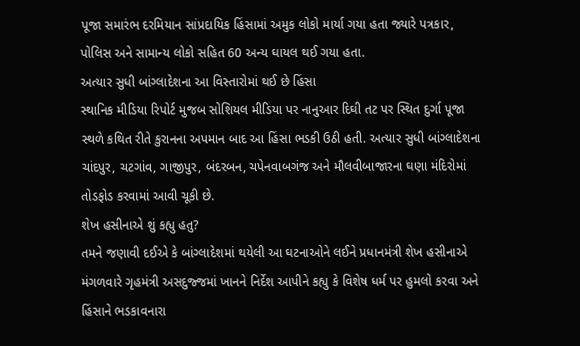પૂજા સમારંભ દરમિયાન સાંપ્રદાયિક હિંસામાં અમુક લોકો માર્યા ગયા હતા જ્યારે પત્રકાર, પોલિસ અને સામાન્ય લોકો સહિત 60 અન્ય ઘાયલ થઈ ગયા હતા.
અત્યાર સુધી બાંગ્લાદેશના આ વિસ્તારોમાં થઈ છે હિંસા
સ્થાનિક મીડિયા રિપોર્ટ મુજબ સોશિયલ મીડિયા પર નાનુઆર દિઘી તટ પર સ્થિત દુર્ગા પૂજા સ્થળે કથિત રીતે કુરાનના અપમાન બાદ આ હિંસા ભડકી ઉઠી હતી. અત્યાર સુધી બાંગ્લાદેશના ચાંદપુર, ચટગાંવ, ગાજીપુર, બંદરબન, ચપેનવાબગંજ અને મૌલવીબાજારના ઘણા મંદિરોમાં તોડફોડ કરવામાં આવી ચૂકી છે.
શેખ હસીનાએ શું કહ્યુ હતુ?
તમને જણાવી દઈએ કે બાંગ્લાદેશમાં થયેલી આ ઘટનાઓને લઈને પ્રધાનમંત્રી શેખ હસીનાએ મંગળવારે ગૃહમંત્રી અસદુજ્જમાં ખાનને નિર્દેશ આપીને કહ્યુ કે વિશેષ ધર્મ પર હુમલો કરવા અને હિંસાને ભડકાવનારા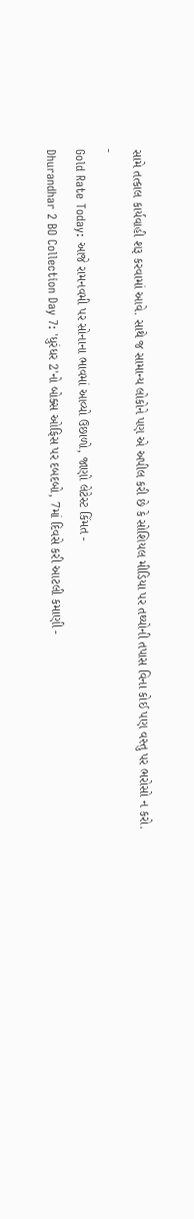સામે તત્કાલ કાર્યવાહી શરૂ કરવામાં આવે. સાથે જ સામાન્ય લોકોને પણ એ અપીલ કરી છે કે સોશિયલ મીડિયા પર તથ્યોની તપાસ વિના કોઈ પણ વસ્તુ પર ભરોસો ન કરો.
-
Gold Rate Today: આજે રામનવમી પર સોનાના ભાવમાં આવ્યો ઉછાળો, જાણો લેટેસ્ટ કિંમત -
Dhurandhar 2 BO Collection Day 7: 'ધુરંધર 2'નો બોક્સ ઓફિસ પર દબદબો, 7માં દિવસે કરી આટલી કમાણી -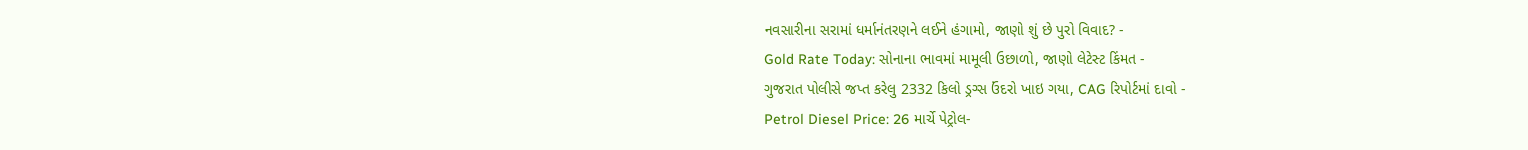નવસારીના સરામાં ધર્માનંતરણને લઈને હંગામો, જાણો શું છે પુરો વિવાદ? -
Gold Rate Today: સોનાના ભાવમાં મામૂલી ઉછાળો, જાણો લેટેસ્ટ કિંમત -
ગુજરાત પોલીસે જપ્ત કરેલુ 2332 કિલો ડ્રગ્સ ઉંદરો ખાઇ ગયા, CAG રિપોર્ટમાં દાવો -
Petrol Diesel Price: 26 માર્ચે પેટ્રોલ-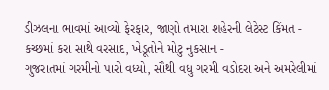ડીઝલના ભાવમાં આવ્યો ફેરફાર, જાણો તમારા શહેરની લેટેસ્ટ કિંમત -
કચ્છમાં કરા સાથે વરસાદ, ખેડૂતોને મોટુ નુકસાન -
ગુજરાતમાં ગરમીનો પારો વધ્યો, સૌથી વધુ ગરમી વડોદરા અને અમરેલીમાં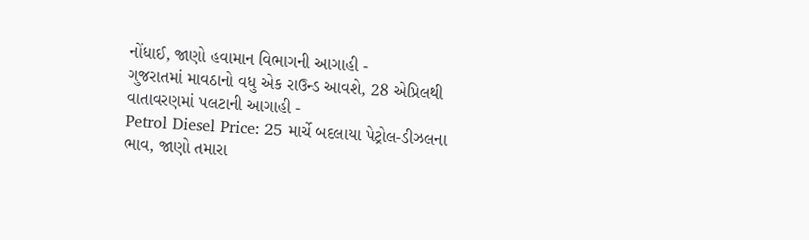નોંધાઈ, જાણો હવામાન વિભાગની આગાહી -
ગુજરાતમાં માવઠાનો વધુ એક રાઉન્ડ આવશે, 28 એપ્રિલથી વાતાવરણમાં પલટાની આગાહી -
Petrol Diesel Price: 25 માર્ચે બદલાયા પેટ્રોલ-ડીઝલના ભાવ, જાણો તમારા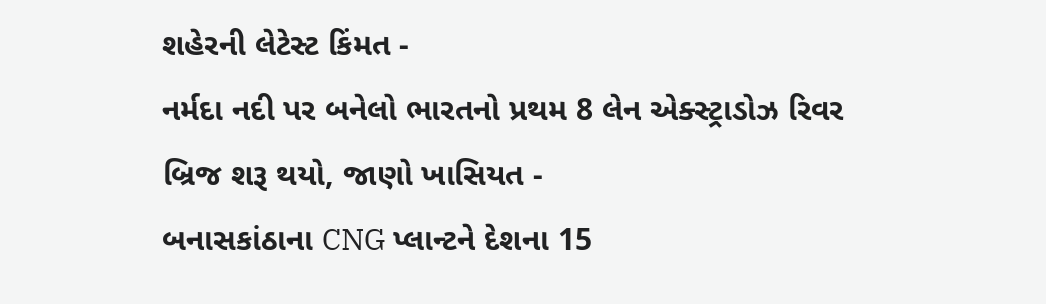શહેરની લેટેસ્ટ કિંમત -
નર્મદા નદી પર બનેલો ભારતનો પ્રથમ 8 લેન એક્સ્ટ્રાડોઝ રિવર બ્રિજ શરૂ થયો, જાણો ખાસિયત -
બનાસકાંઠાના CNG પ્લાન્ટને દેશના 15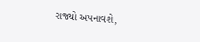રાજ્યો અપનાવશે,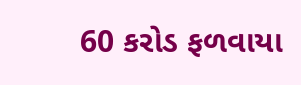60 કરોડ ફળવાયા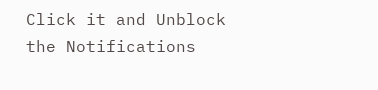Click it and Unblock the Notifications